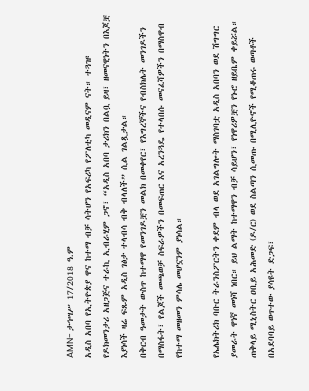AMN- ታኅሣሥ 17/2018 ዓ.ም
አዲስ አበባ የኢትዮጵያ ዋና ከተማ ብቻ ሳትሆን የአፍሪካ የፖለቲካ መዲናም ናት። ተጓዡ የዶክመንታሪ አዘጋጅና ተራኪ ኢብራሂም ጋኖ፣ “አዲስ አበባ ታሪክን በልቧ ይዛ፣ ዘመናዊነትን በእጆቿ እያነሳች ዛሬ ፍጹም አዲስ ገፅታ ተላብሳ ብቅ ብላለች” ሲል ገልጿታል።
በቅርብ ዓመታት ውስጥ ከተማዋ የመንገዶቿን መልክ በመቀየር፣ የእግረኞችና የብስክሌት መንገዶችን በማስፋት፣ የልጆች መጫወቻ ስፍራዎችን በመፍጠር እና አረንጓዴ የተላበሱ መናፈሻዎችን በማስዋብ የከተማ መዘመን ምሳሌ መሆኗንም ያነሳል።

የኤሌክትሪክ ባቡር ትራንስፖርትን ቀደም ብላ ወደ አገልግሎት ማስገባቷ አዲስ አበባን ወደ ሽግግር ያመራት ዋነኛ መነሻ ነበር። ይህ ልማት ከተማዋን ብቻ ሳይሆን፣ የነዋሪዎቿን የኑሮ ዘይቤም ቀይሯል።
ጠቅላይ ሚኒስትር ዐቢይ አሕመድ (ዶ/ር) ወደ ስልጣን ሲመጡ በሚሊዮኖች የሚቆጠሩ ወጣቶች በአደባባይ ወጥተው ያሳዩት ድጋፍ፣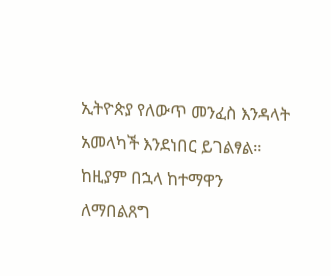ኢትዮጵያ የለውጥ መንፈስ እንዳላት አመላካች እንደነበር ይገልፃል። ከዚያም በኋላ ከተማዋን ለማበልጸግ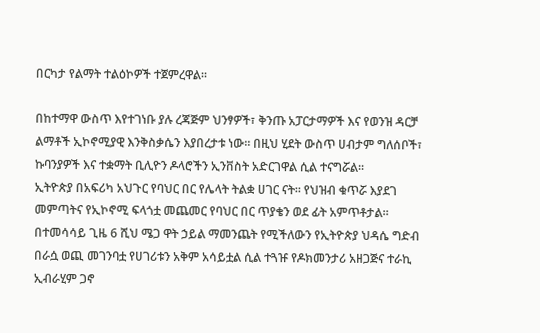በርካታ የልማት ተልዕኮዎች ተጀምረዋል።

በከተማዋ ውስጥ እየተገነቡ ያሉ ረጃጅም ህንፃዎች፣ ቅንጡ አፓርታማዎች እና የወንዝ ዳርቻ ልማቶች ኢኮኖሚያዊ እንቅስቃሴን እያበረታቱ ነው። በዚህ ሂደት ውስጥ ሀብታም ግለሰቦች፣ ኩባንያዎች እና ተቋማት ቢሊዮን ዶላሮችን ኢንቨስት አድርገዋል ሲል ተናግሯል፡፡
ኢትዮጵያ በአፍሪካ አህጉር የባህር በር የሌላት ትልቋ ሀገር ናት። የህዝብ ቁጥሯ እያደገ መምጣትና የኢኮኖሚ ፍላጎቷ መጨመር የባህር በር ጥያቄን ወደ ፊት አምጥቶታል።
በተመሳሳይ ጊዜ 6 ሺህ ሜጋ ዋት ኃይል ማመንጨት የሚችለውን የኢትዮጵያ ህዳሴ ግድብ በራሷ ወጪ መገንባቷ የሀገሪቱን አቅም አሳይቷል ሲል ተጓዡ የዶክመንታሪ አዘጋጅና ተራኪ ኢብራሂም ጋኖ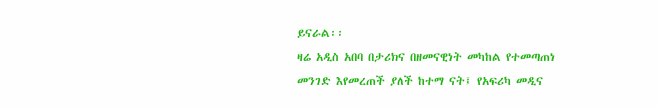ይናራል፡፡
ዛሬ አዲስ አበባ በታሪክና በዘመናዊነት መካከል የተመጣጠነ መንገድ እየመረጠች ያለች ከተማ ናት፤ የአፍሪካ መዲና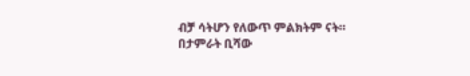ብቻ ሳትሆን የለውጥ ምልክትም ናት።
በታምራት ቢሻው